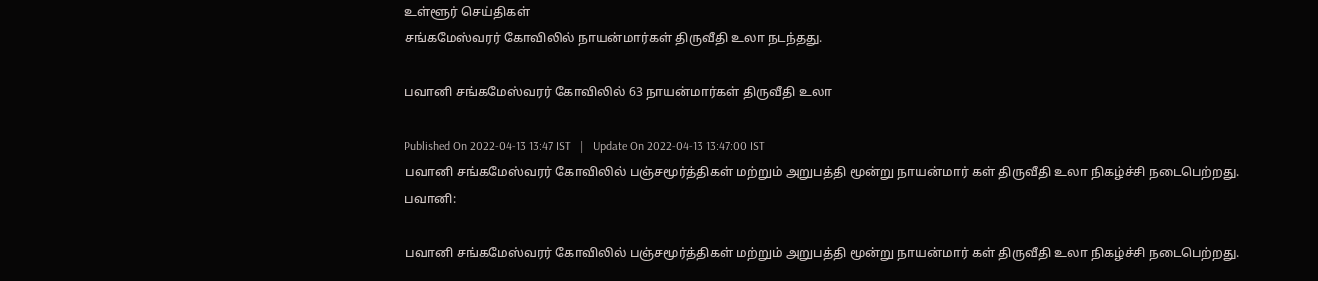உள்ளூர் செய்திகள்
சங்கமேஸ்வரர் கோவிலில் நாயன்மார்கள் திருவீதி உலா நடந்தது.

பவானி சங்கமேஸ்வரர் கோவிலில் 63 நாயன்மார்கள் திருவீதி உலா

Published On 2022-04-13 13:47 IST   |   Update On 2022-04-13 13:47:00 IST
பவானி சங்கமேஸ்வரர் கோவிலில் பஞ்சமூர்த்திகள் மற்றும் அறுபத்தி மூன்று நாயன்மார் கள் திருவீதி உலா நிகழ்ச்சி நடைபெற்றது.
பவானி:

பவானி சங்கமேஸ்வரர் கோவிலில் பஞ்சமூர்த்திகள் மற்றும் அறுபத்தி மூன்று நாயன்மார் கள் திருவீதி உலா நிகழ்ச்சி நடைபெற்றது.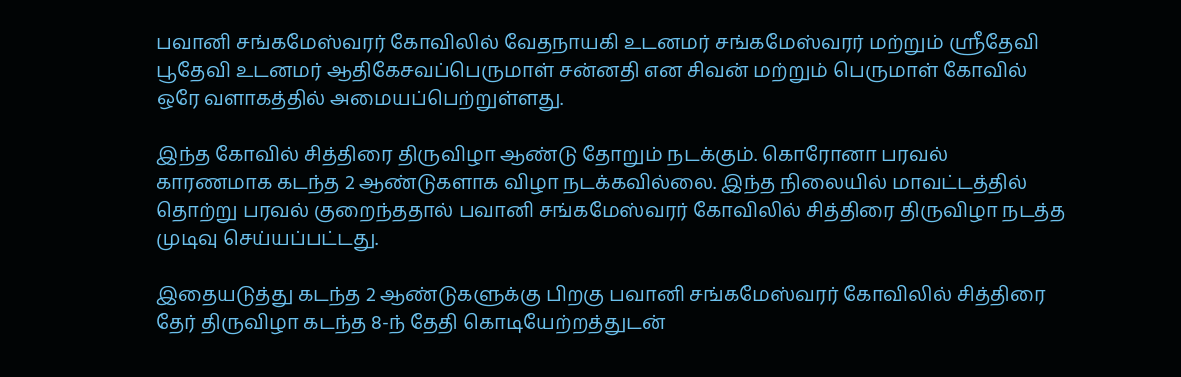பவானி சங்கமேஸ்வரர் கோவிலில் வேதநாயகி உடனமர் சங்கமேஸ்வரர் மற்றும் ஸ்ரீதேவி பூதேவி உடனமர் ஆதிகேசவப்பெருமாள் சன்னதி என சிவன் மற்றும் பெருமாள் கோவில் ஒரே வளாகத்தில் அமையப்பெற்றுள்ளது.

இந்த கோவில் சித்திரை திருவிழா ஆண்டு தோறும் நடக்கும். கொரோனா பரவல் காரணமாக கடந்த 2 ஆண்டுகளாக விழா நடக்கவில்லை. இந்த நிலையில் மாவட்டத்தில் தொற்று பரவல் குறைந்ததால் பவானி சங்கமேஸ்வரர் கோவிலில் சித்திரை திருவிழா நடத்த முடிவு செய்யப்பட்டது.

இதையடுத்து கடந்த 2 ஆண்டுகளுக்கு பிறகு பவானி சங்கமேஸ்வரர் கோவிலில் சித்திரை தேர் திருவிழா கடந்த 8-ந் தேதி கொடியேற்றத்துடன்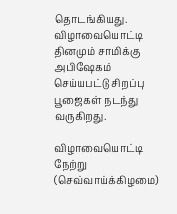தொடங்கியது. விழாவையொட்டி தினமும் சாமிக்கு அபிஷேகம் செய்யபட்டு சிறப்பு பூஜைகள் நடந்து வருகிறது.

விழாவையொட்டி நேற்று (செவ்வாய்க்கிழமை)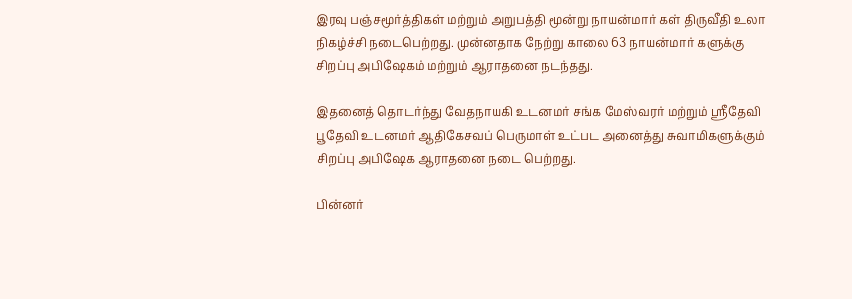இரவு பஞ்சமூர்த்திகள் மற்றும் அறுபத்தி மூன்று நாயன்மார் கள் திருவீதி உலா நிகழ்ச்சி நடைபெற்றது. முன்னதாக நேற்று காலை 63 நாயன்மார் களுக்கு சிறப்பு அபிஷேகம் மற்றும் ஆராதனை நடந்தது.

இதனைத் தொடர்ந்து வேதநாயகி உடனமர் சங்க மேஸ்வரர் மற்றும் ஸ்ரீதேவி பூதேவி உடனமர் ஆதிகேசவப் பெருமாள் உட்பட அனைத்து சுவாமிகளுக்கும் சிறப்பு அபிஷேக ஆராதனை நடை பெற்றது.

பின்னர்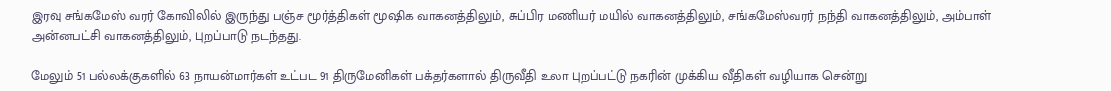இரவு சங்கமேஸ் வரர் கோவிலில் இருந்து பஞ்ச மூர்த்திகள் மூஷிக வாகனத்திலும், சுப்பிர மணியர் மயில் வாகனத்திலும், சங்கமேஸ்வரர் நந்தி வாகனத்திலும், அம்பாள் அன்னபட்சி வாகனத்திலும், புறப்பாடு நடந்தது.

மேலும் 51 பல்லக்குகளில் 63 நாயன்மார்கள் உட்பட 91 திருமேனிகள் பக்தர்களால் திருவீதி உலா புறப்பட்டு நகரின் முக்கிய வீதிகள் வழியாக சென்று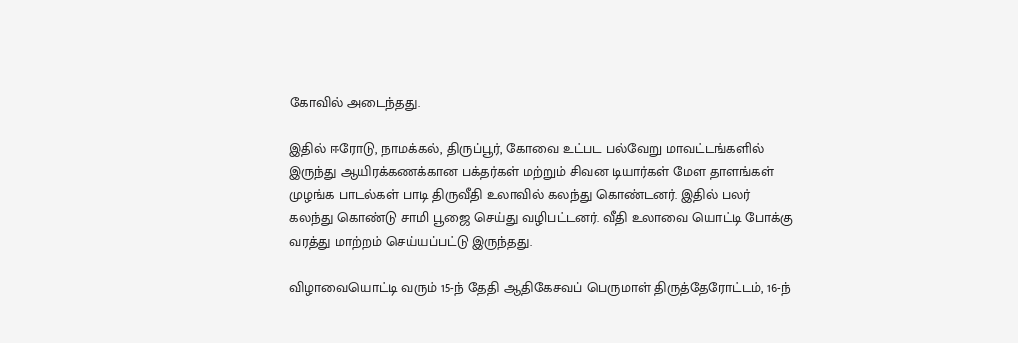கோவில் அடைந்தது.

இதில் ஈரோடு, நாமக்கல், திருப்பூர், கோவை உட்பட பல்வேறு மாவட்டங்களில் இருந்து ஆயிரக்கணக்கான பக்தர்கள் மற்றும் சிவன டியார்கள் மேள தாளங்கள் முழங்க பாடல்கள் பாடி திருவீதி உலாவில் கலந்து கொண்டனர். இதில் பலர் கலந்து கொண்டு சாமி பூஜை செய்து வழிபட்டனர். வீதி உலாவை யொட்டி போக்கு வரத்து மாற்றம் செய்யப்பட்டு இருந்தது.

விழாவையொட்டி வரும் 15-ந் தேதி ஆதிகேசவப் பெருமாள் திருத்தேரோட்டம், 16-ந்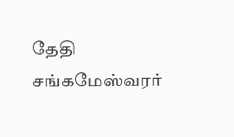தேதி சங்கமேஸ்வரர்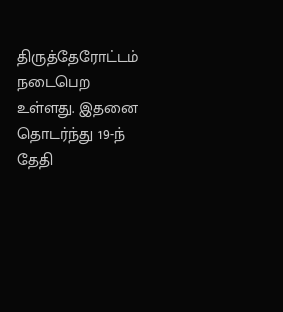திருத்தேரோட்டம் நடைபெற உள்ளது. இதனை தொடர்ந்து 19-ந் தேதி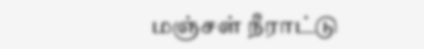மஞ்சள் நீராட்டு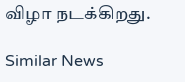விழா நடக்கிறது.

Similar News